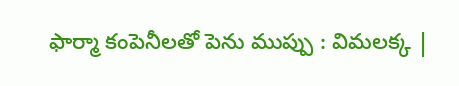ఫార్మా కంపెనీలతో పెను ముప్పు : విమలక్క |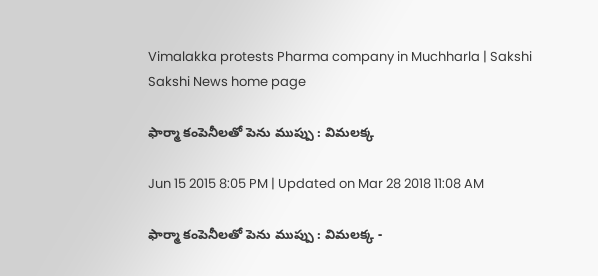Vimalakka protests Pharma company in Muchharla | Sakshi
Sakshi News home page

ఫార్మా కంపెనీలతో పెను ముప్పు : విమలక్క

Jun 15 2015 8:05 PM | Updated on Mar 28 2018 11:08 AM

ఫార్మా కంపెనీలతో పెను ముప్పు : విమలక్క -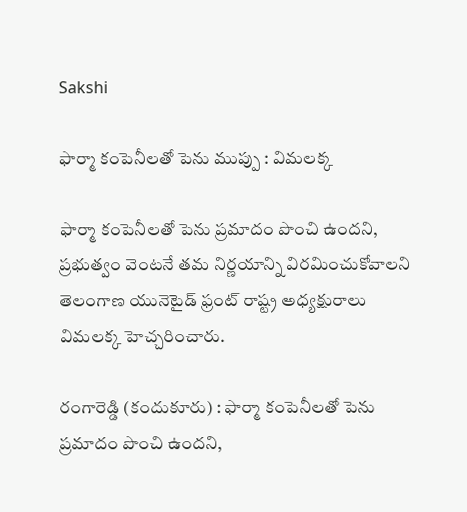Sakshi

ఫార్మా కంపెనీలతో పెను ముప్పు : విమలక్క

ఫార్మా కంపెనీలతో పెను ప్రమాదం పొంచి ఉందని, ప్రభుత్వం వెంటనే తమ నిర్ణయాన్ని విరమించుకోవాలని తెలంగాణ యునెటైడ్ ఫ్రంట్ రాష్ట్ర అధ్యక్షురాలు విమలక్క హెచ్చరించారు.

రంగారెడ్డి (కందుకూరు) : ఫార్మా కంపెనీలతో పెను ప్రమాదం పొంచి ఉందని,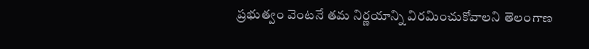ప్రభుత్వం వెంటనే తమ నిర్ణయాన్ని విరమించుకోవాలని తెలంగాణ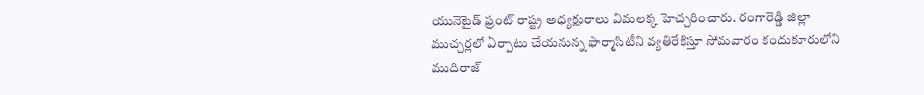యునెటైడ్ ఫ్రంట్ రాష్ట్ర అధ్యక్షురాలు విమలక్క హెచ్చరించారు. రంగారెడ్డి జిల్లా ముచ్చర్లలో ఏర్పాటు చేయనున్న ఫార్మాసిటీని వ్యతిరేకిస్తూ సోమవారం కందుకూరులోని ముదిరాజ్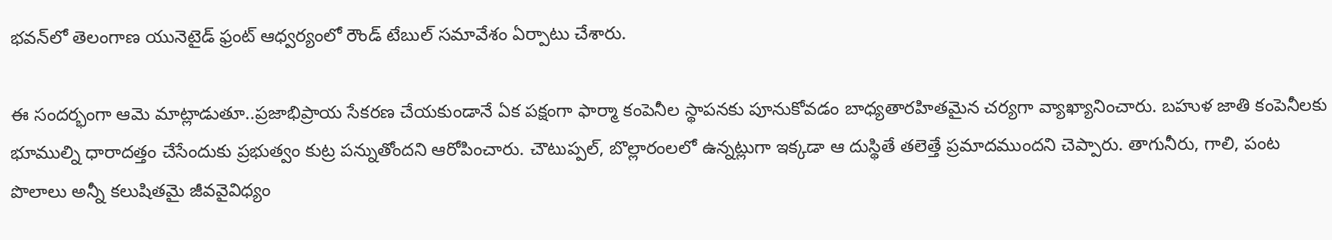భవన్‌లో తెలంగాణ యునెటైడ్ ఫ్రంట్ ఆధ్వర్యంలో రౌండ్ టేబుల్ సమావేశం ఏర్పాటు చేశారు.

ఈ సందర్భంగా ఆమె మాట్లాడుతూ..ప్రజాభిప్రాయ సేకరణ చేయకుండానే ఏక పక్షంగా ఫార్మా కంపెనీల స్థాపనకు పూనుకోవడం బాధ్యతారహితమైన చర్యగా వ్యాఖ్యానించారు. బహుళ జాతి కంపెనీలకు భూముల్ని ధారాదత్తం చేసేందుకు ప్రభుత్వం కుట్ర పన్నుతోందని ఆరోపించారు. చౌటుప్పల్, బొల్లారంలలో ఉన్నట్లుగా ఇక్కడా ఆ దుస్థితే తలెత్తే ప్రమాదముందని చెప్పారు. తాగునీరు, గాలి, పంట పొలాలు అన్నీ కలుషితమై జీవవైవిధ్యం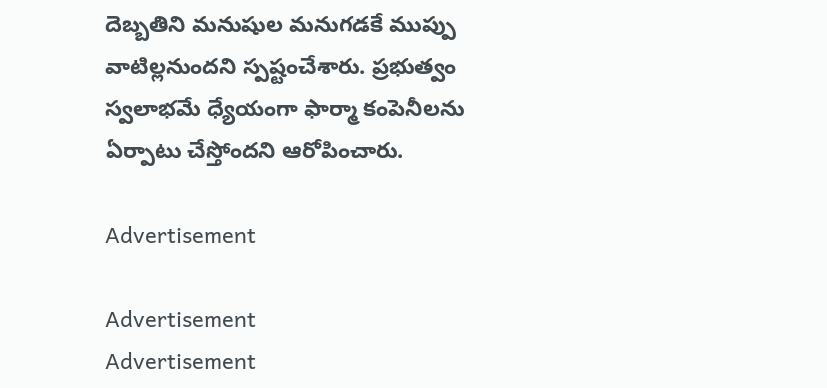దెబ్బతిని మనుషుల మనుగడకే ముప్పు వాటిల్లనుందని స్పష్టంచేశారు. ప్రభుత్వం స్వలాభమే ధ్యేయంగా ఫార్మా కంపెనీలను ఏర్పాటు చేస్తోందని ఆరోపించారు.

Advertisement

Advertisement
Advertisement